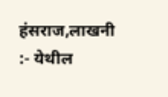हंसराज,लाखनी :- येथील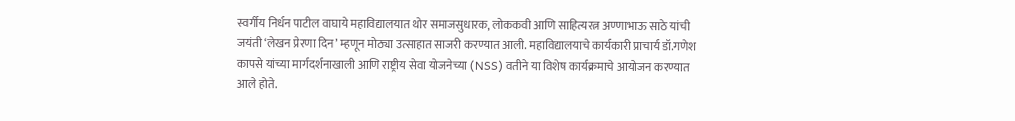स्वर्गीय निर्धन पाटील वाघाये महाविद्यालयात थोर समाजसुधारक, लोककवी आणि साहित्यरत्न अण्णाभाऊ साठे यांची जयंती ‘लेखन प्रेरणा दिन’ म्हणून मोठ्या उत्साहात साजरी करण्यात आली. महाविद्यालयाचे कार्यकारी प्राचार्य डॉ.गणेश कापसे यांच्या मार्गदर्शनाखाली आणि राष्ट्रीय सेवा योजनेच्या (NSS) वतीने या विशेष कार्यक्रमाचे आयोजन करण्यात आले होते.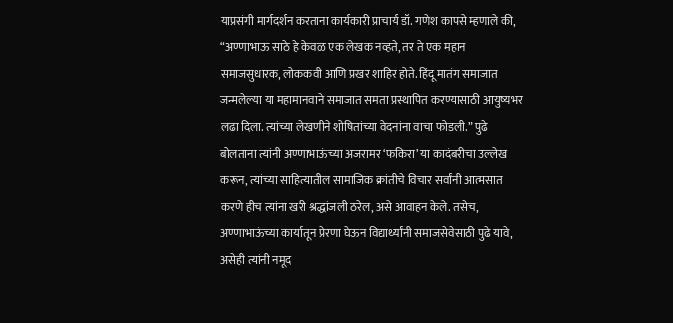याप्रसंगी मार्गदर्शन करताना कार्यकारी प्राचार्य डॉ. गणेश कापसे म्हणाले की, “अण्णाभाऊ साठे हे केवळ एक लेखक नव्हते, तर ते एक महान समाजसुधारक, लोककवी आणि प्रखर शाहिर होते. हिंदू मातंग समाजात जन्मलेल्या या महामानवाने समाजात समता प्रस्थापित करण्यासाठी आयुष्यभर लढा दिला. त्यांच्या लेखणीने शोषितांच्या वेदनांना वाचा फोडली.” पुढे बोलताना त्यांनी अण्णाभाऊंच्या अजरामर ‘फकिरा’ या कादंबरीचा उल्लेख करून, त्यांच्या साहित्यातील सामाजिक क्रांतीचे विचार सर्वांनी आत्मसात करणे हीच त्यांना खरी श्रद्धांजली ठरेल, असे आवाहन केले. तसेच, अण्णाभाऊंच्या कार्यातून प्रेरणा घेऊन विद्यार्थ्यांनी समाजसेवेसाठी पुढे यावे, असेही त्यांनी नमूद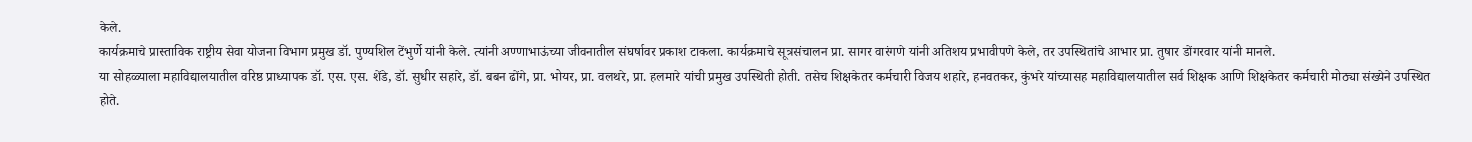केले.
कार्यक्रमाचे प्रास्ताविक राष्ट्रीय सेवा योजना विभाग प्रमुख डॉ. पुण्यशिल टेंभुर्णे यांनी केले. त्यांनी अण्णाभाऊंच्या जीवनातील संघर्षावर प्रकाश टाकला. कार्यक्रमाचे सूत्रसंचालन प्रा. सागर वारंगणे यांनी अतिशय प्रभावीपणे केले, तर उपस्थितांचे आभार प्रा. तुषार डोंगरवार यांनी मानले.
या सोहळ्याला महाविद्यालयातील वरिष्ठ प्राध्यापक डॉ. एस. एस. शेंडे, डॉ. सुधीर सहारे, डॉ. बबन ढोंगे, प्रा. भोयर, प्रा. वलथरे, प्रा. हलमारे यांची प्रमुख उपस्थिती होती. तसेच शिक्षकेतर कर्मचारी विजय शहारे, हनवतकर, कुंभरे यांच्यासह महाविद्यालयातील सर्व शिक्षक आणि शिक्षकेतर कर्मचारी मोठ्या संख्येने उपस्थित होते.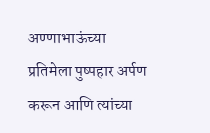अण्णाभाऊंच्या प्रतिमेला पुष्पहार अर्पण करून आणि त्यांच्या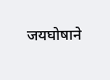जयघोषाने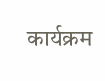कार्यक्रम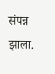संपन्न झाला.